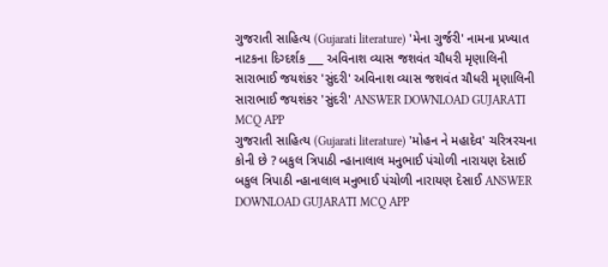ગુજરાતી સાહિત્ય (Gujarati literature) 'મેના ગુર્જરી' નામના પ્રખ્યાત નાટકના દિગ્દર્શક ___ અવિનાશ વ્યાસ જશવંત ચૌધરી મૃણાલિની સારાભાઈ જયશંકર 'સુંદરી' અવિનાશ વ્યાસ જશવંત ચૌધરી મૃણાલિની સારાભાઈ જયશંકર 'સુંદરી' ANSWER DOWNLOAD GUJARATI MCQ APP
ગુજરાતી સાહિત્ય (Gujarati literature) 'મોહન ને મહાદેવ' ચરિત્રરચના કોની છે ? બકુલ ત્રિપાઠી ન્હાનાલાલ મનુભાઈ પંચોળી નારાયણ દેસાઈ બકુલ ત્રિપાઠી ન્હાનાલાલ મનુભાઈ પંચોળી નારાયણ દેસાઈ ANSWER DOWNLOAD GUJARATI MCQ APP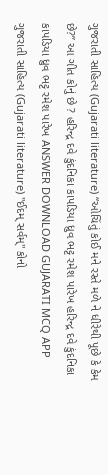ગુજરાતી સાહિત્ય (Gujarati literature) “ઓચિંતું કોઈ મને રસ્તે મળે ને ધીરેથી પૂછે કે કેમ છે?’’ આ ગીત કોનું છે ? હરિન્દ્ર દવે કુંદનિકા કાપડિયા ધ્રુવ ભટ્ટ રમેશ પારેખ હરિન્દ્ર દવે કુંદનિકા કાપડિયા ધ્રુવ ભટ્ટ રમેશ પારેખ ANSWER DOWNLOAD GUJARATI MCQ APP
ગુજરાતી સાહિત્ય (Gujarati literature) "ઈદમ્ સર્વમ્" કોનો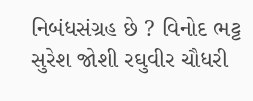નિબંધસંગ્રહ છે ? વિનોદ ભટ્ટ સુરેશ જોશી રઘુવીર ચૌધરી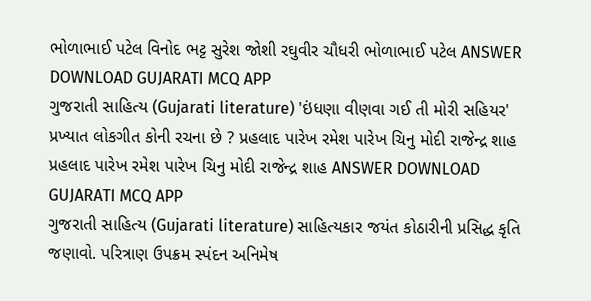ભોળાભાઈ પટેલ વિનોદ ભટ્ટ સુરેશ જોશી રઘુવીર ચૌધરી ભોળાભાઈ પટેલ ANSWER DOWNLOAD GUJARATI MCQ APP
ગુજરાતી સાહિત્ય (Gujarati literature) 'ઇંધણા વીણવા ગઈ તી મોરી સહિયર' પ્રખ્યાત લોકગીત કોની રચના છે ? પ્રહલાદ પારેખ રમેશ પારેખ ચિનુ મોદી રાજેન્દ્ર શાહ પ્રહલાદ પારેખ રમેશ પારેખ ચિનુ મોદી રાજેન્દ્ર શાહ ANSWER DOWNLOAD GUJARATI MCQ APP
ગુજરાતી સાહિત્ય (Gujarati literature) સાહિત્યકાર જયંત કોઠારીની પ્રસિદ્ધ કૃતિ જણાવો. પરિત્રાણ ઉપક્રમ સ્પંદન અનિમેષ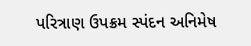પરિત્રાણ ઉપક્રમ સ્પંદન અનિમેષ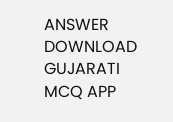ANSWER DOWNLOAD GUJARATI MCQ APP